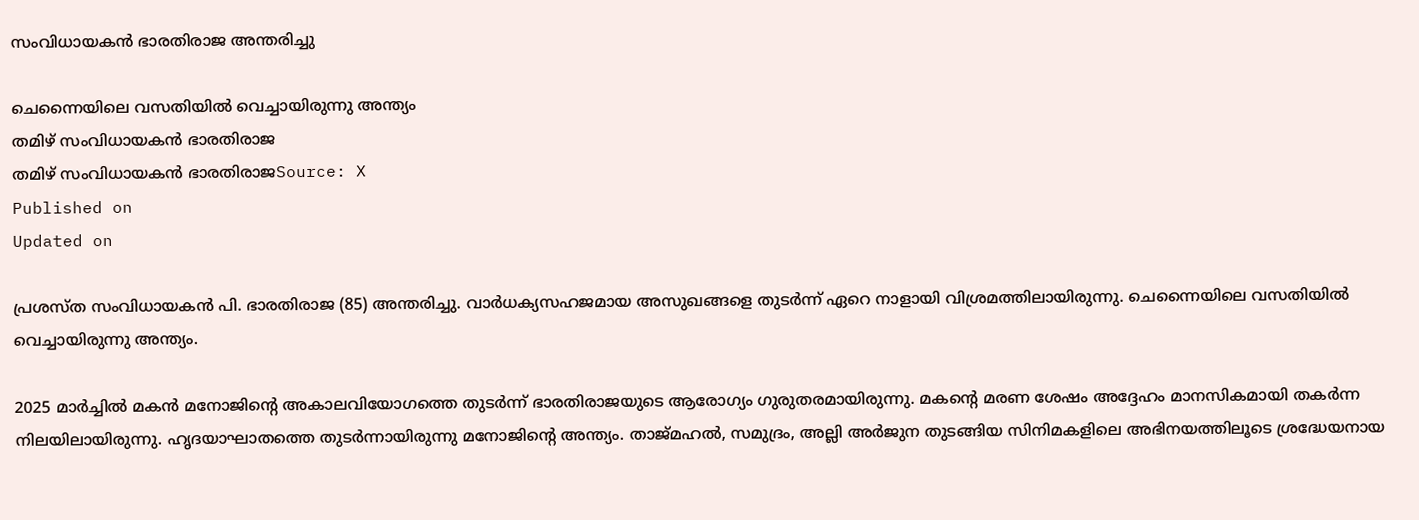സംവിധായകന്‍ ഭാരതിരാജ അന്തരിച്ചു

ചെന്നൈയിലെ വസതിയില്‍ വെച്ചായിരുന്നു അന്ത്യം
തമിഴ് സംവിധായകൻ ഭാരതിരാജ
തമിഴ് സംവിധായകൻ ഭാരതിരാജSource: X
Published on
Updated on

പ്രശസ്ത സംവിധായകന്‍ പി. ഭാരതിരാജ (85) അന്തരിച്ചു. വാര്‍ധക്യസഹജമായ അസുഖങ്ങളെ തുടര്‍ന്ന് ഏറെ നാളായി വിശ്രമത്തിലായിരുന്നു. ചെന്നൈയിലെ വസതിയില്‍ വെച്ചായിരുന്നു അന്ത്യം.

2025 മാര്‍ച്ചില്‍ മകന്‍ മനോജിന്റെ അകാലവിയോഗത്തെ തുടര്‍ന്ന് ഭാരതിരാജയുടെ ആരോഗ്യം ഗുരുതരമായിരുന്നു. മകന്റെ മരണ ശേഷം അദ്ദേഹം മാനസികമായി തകര്‍ന്ന നിലയിലായിരുന്നു. ഹൃദയാഘാതത്തെ തുടര്‍ന്നായിരുന്നു മനോജിന്റെ അന്ത്യം. താജ്മഹല്‍, സമുദ്രം, അല്ലി അര്‍ജുന തുടങ്ങിയ സിനിമകളിലെ അഭിനയത്തിലൂടെ ശ്രദ്ധേയനായ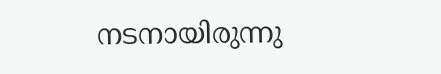നടനായിരുന്നു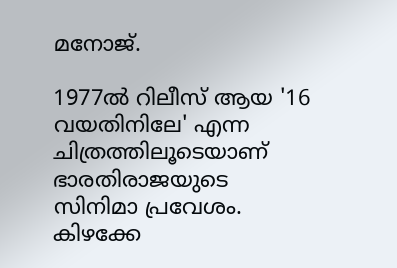മനോജ്.

1977ല്‍ റിലീസ് ആയ '16 വയതിനിലേ' എന്ന ചിത്രത്തിലൂടെയാണ് ഭാരതിരാജയുടെ സിനിമാ പ്രവേശം. കിഴക്കേ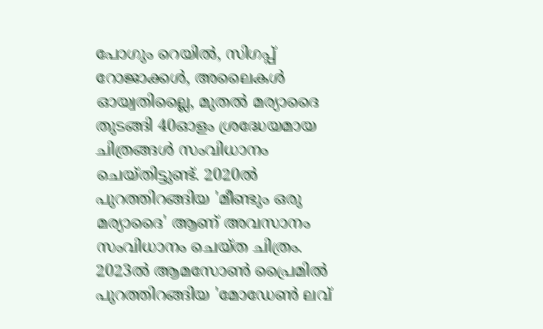പോഗും റെയില്‍, സിഗപ്പ് റോജാക്കള്‍, അലൈകള്‍ ഓയ്വതില്ലൈ, മുതല്‍ മര്യാദൈ തുടങ്ങി 40ഓളം ശ്രദ്ധേയമായ ചിത്രങ്ങള്‍ സംവിധാനം ചെയ്തിട്ടുണ്ട്. 2020ല്‍ പുറത്തിറങ്ങിയ 'മീണ്ടും ഒരു മര്യാദൈ' ആണ് അവസാനം സംവിധാനം ചെയ്ത ചിത്രം. 2023ല്‍ ആമസോണ്‍ പ്രൈമില്‍ പുറത്തിറങ്ങിയ 'മോഡേണ്‍ ലവ്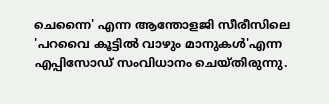ചെന്നൈ' എന്ന ആന്തോളജി സീരീസിലെ 'പറവൈ കൂട്ടില്‍ വാഴും മാനുകള്‍'എന്ന എപ്പിസോഡ് സംവിധാനം ചെയ്തിരുന്നു.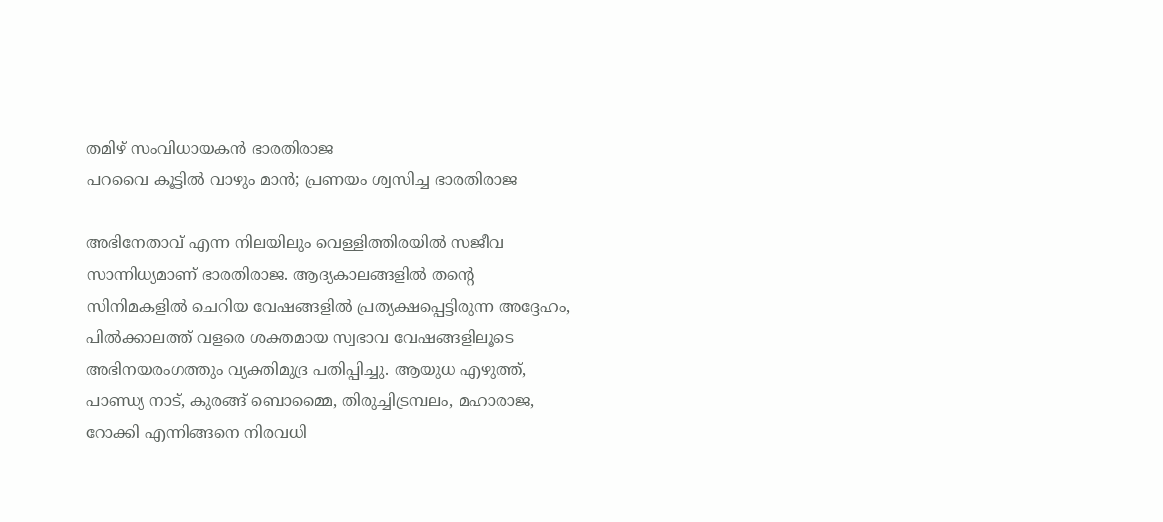തമിഴ് സംവിധായകൻ ഭാരതിരാജ
പറവൈ കൂട്ടിൽ വാഴും മാൻ; പ്രണയം ശ്വസിച്ച ഭാരതിരാജ

അഭിനേതാവ് എന്ന നിലയിലും വെള്ളിത്തിരയില്‍ സജീവ സാന്നിധ്യമാണ് ഭാരതിരാജ. ആദ്യകാലങ്ങളില്‍ തന്റെ സിനിമകളില്‍ ചെറിയ വേഷങ്ങളില്‍ പ്രത്യക്ഷപ്പെട്ടിരുന്ന അദ്ദേഹം, പില്‍ക്കാലത്ത് വളരെ ശക്തമായ സ്വഭാവ വേഷങ്ങളിലൂടെ അഭിനയരംഗത്തും വ്യക്തിമുദ്ര പതിപ്പിച്ചു. ആയുധ എഴുത്ത്, പാണ്ഡ്യ നാട്, കുരങ്ങ് ബൊമ്മൈ, തിരുച്ചിട്രമ്പലം, മഹാരാജ, റോക്കി എന്നിങ്ങനെ നിരവധി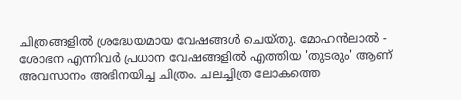ചിത്രങ്ങളില്‍ ശ്രദ്ധേയമായ വേഷങ്ങള്‍ ചെയ്തു. മോഹന്‍ലാല്‍ - ശോഭന എന്നിവര്‍ പ്രധാന വേഷങ്ങളില്‍ എത്തിയ 'തുടരും' ആണ് അവസാനം അഭിനയിച്ച ചിത്രം. ചലച്ചിത്ര ലോകത്തെ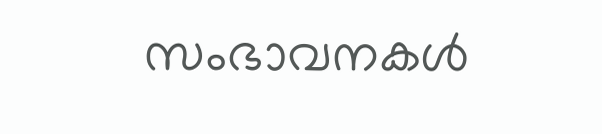സംഭാവനകള്‍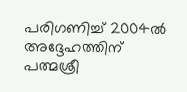പരിഗണിച്ച് 2004ല്‍ അദ്ദേഹത്തിന് പത്മശ്രീ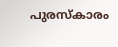പുരസ്‌കാരം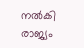നല്‍കി രാജ്യം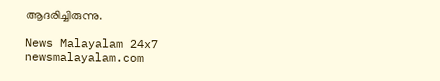ആദരിച്ചിരുന്നു.

News Malayalam 24x7
newsmalayalam.com